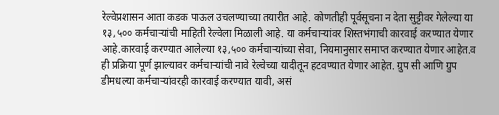रेल्वेप्रशासन आता कडक पाऊल उचलण्याच्या तयारीत आहे. कोणतीही पूर्वसूचना न देता सुट्टीवर गेलेल्या या १३,५०० कर्मचाऱ्यांची माहिती रेल्वेला मिळाली आहे. या कर्मचाऱ्यांवर शिस्तभंगाची कारवाई करण्यात येणार आहे.कारवाई करण्यात आलेल्या १३,५०० कर्मचाऱ्यांच्या सेवा, नियमानुसार समाप्त करण्यात येणार आहेत.व ही प्रक्रिया पूर्ण झाल्यावर कर्मचाऱ्यांची नावे रेल्वेच्या यादीतून हटवण्यात येणार आहेत. ग्रुप सी आणि ग्रुप डीमधल्या कर्मचाऱ्यांवरही कारवाई करण्यात यावी, असं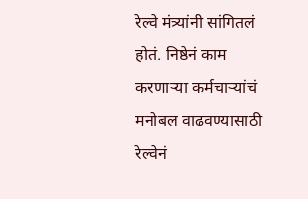रेल्वे मंत्र्यांनी सांगितलं होतं. निष्ठेनं काम करणाऱ्या कर्मचाऱ्यांचं मनोबल वाढवण्यासाठी रेल्वेनं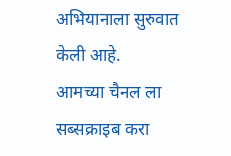अभियानाला सुरुवात केली आहे.
आमच्या चैनल ला सब्सक्राइब करा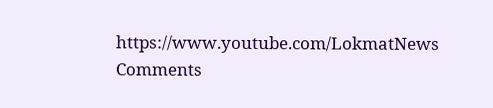https://www.youtube.com/LokmatNews
Comments